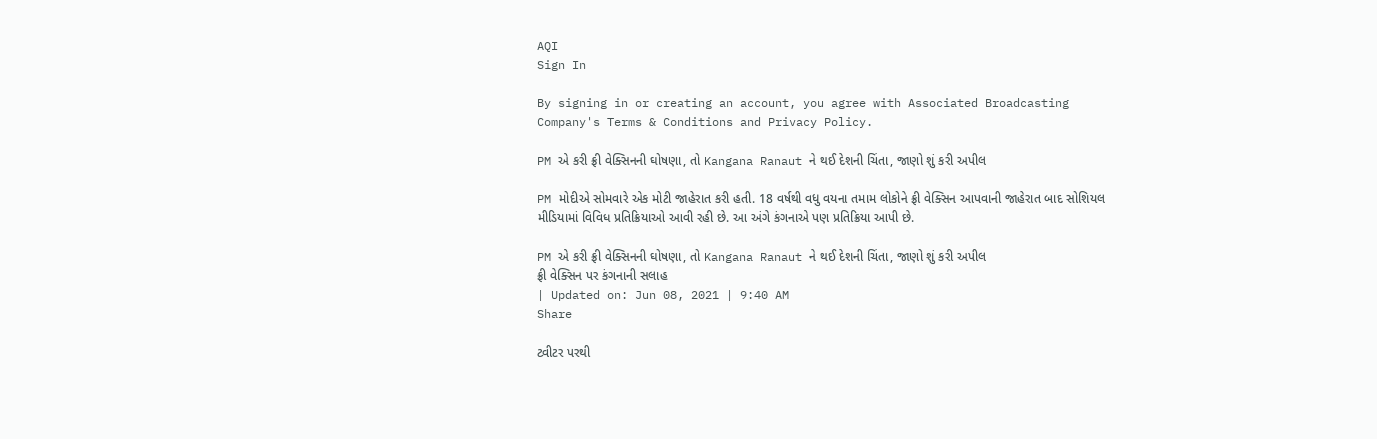AQI
Sign In

By signing in or creating an account, you agree with Associated Broadcasting Company's Terms & Conditions and Privacy Policy.

PM એ કરી ફ્રી વેક્સિનની ઘોષણા, તો Kangana Ranaut ને થઈ દેશની ચિંતા, જાણો શું કરી અપીલ

PM મોદીએ સોમવારે એક મોટી જાહેરાત કરી હતી. 18 વર્ષથી વધુ વયના તમામ લોકોને ફ્રી વેક્સિન આપવાની જાહેરાત બાદ સોશિયલ મીડિયામાં વિવિધ પ્રતિક્રિયાઓ આવી રહી છે. આ અંગે કંગનાએ પણ પ્રતિક્રિયા આપી છે.

PM એ કરી ફ્રી વેક્સિનની ઘોષણા, તો Kangana Ranaut ને થઈ દેશની ચિંતા, જાણો શું કરી અપીલ
ફ્રી વેક્સિન પર કંગનાની સલાહ
| Updated on: Jun 08, 2021 | 9:40 AM
Share

ટ્વીટર પરથી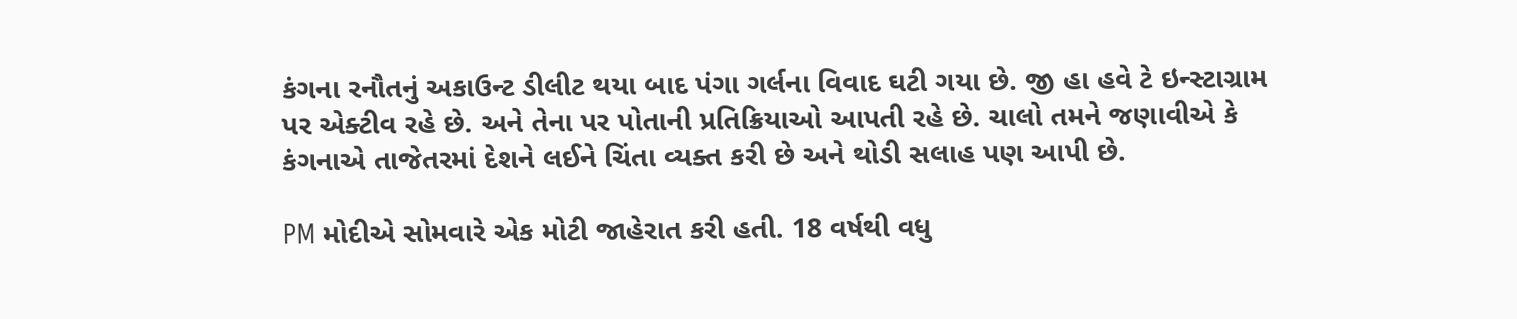કંગના રનૌતનું અકાઉન્ટ ડીલીટ થયા બાદ પંગા ગર્લના વિવાદ ઘટી ગયા છે. જી હા હવે ટે ઇન્સ્ટાગ્રામ પર એક્ટીવ રહે છે. અને તેના પર પોતાની પ્રતિક્રિયાઓ આપતી રહે છે. ચાલો તમને જણાવીએ કે કંગનાએ તાજેતરમાં દેશને લઈને ચિંતા વ્યક્ત કરી છે અને થોડી સલાહ પણ આપી છે.

PM મોદીએ સોમવારે એક મોટી જાહેરાત કરી હતી. 18 વર્ષથી વધુ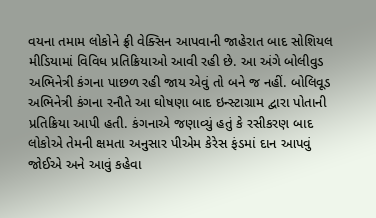વયના તમામ લોકોને ફ્રી વેક્સિન આપવાની જાહેરાત બાદ સોશિયલ મીડિયામાં વિવિધ પ્રતિક્રિયાઓ આવી રહી છે. આ અંગે બોલીવુડ અભિનેત્રી કંગના પાછળ રહી જાય એવું તો બને જ નહીં. બોલિવૂડ અભિનેત્રી કંગના રનૌતે આ ઘોષણા બાદ ઇન્સ્ટાગ્રામ દ્વારા પોતાની પ્રતિક્રિયા આપી હતી. કંગનાએ જણાવ્યું હતું કે રસીકરણ બાદ લોકોએ તેમની ક્ષમતા અનુસાર પીએમ કેરેસ ફંડમાં દાન આપવું જોઈએ અને આવું કહેવા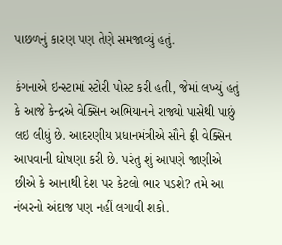પાછળનું કારણ પણ તેણે સમજાવ્યું હતું.

કંગનાએ ઇન્સ્ટામાં સ્ટોરી પોસ્ટ કરી હતી, જેમાં લખ્યું હતું કે આજે કેન્દ્રએ વેક્સિન અભિયાનને રાજ્યો પાસેથી પાછું લઇ લીધું છે. આદરણીય પ્રધાનમંત્રીએ સૌને ફ્રી વેક્સિન આપવાની ઘોષણા કરી છે. પરંતુ શું આપણે જાણીએ છીએ કે આનાથી દેશ પર કેટલો ભાર પડશે? તમે આ નંબરનો અંદાજ પણ નહીં લગાવી શકો.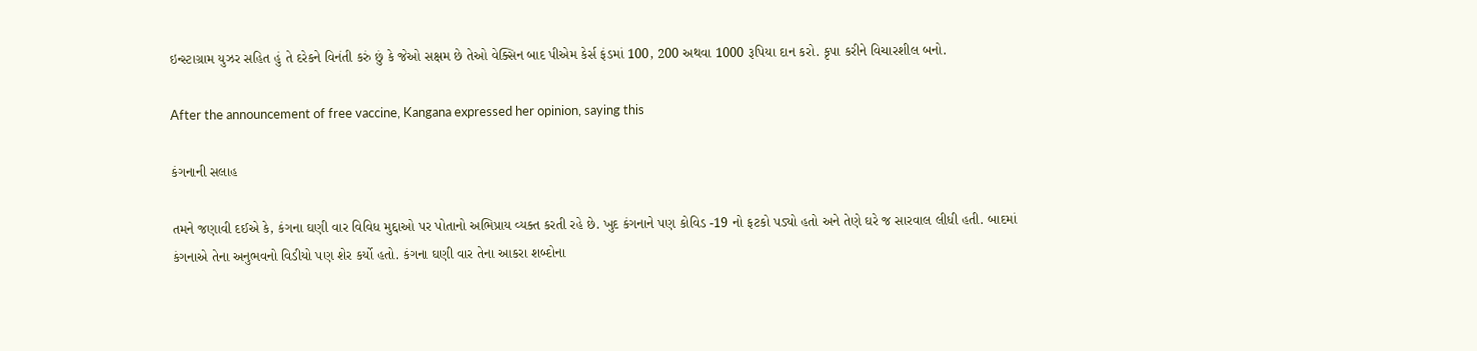ઇન્સ્ટાગ્રામ યુઝર સહિત હું તે દરેકને વિનંતી કરું છું કે જેઓ સક્ષમ છે તેઓ વેક્સિન બાદ પીએમ કેર્સ ફંડમાં 100, 200 અથવા 1000 રૂપિયા દાન કરો. કૃપા કરીને વિચારશીલ બનો.

After the announcement of free vaccine, Kangana expressed her opinion, saying this

કંગનાની સલાહ

તમને જણાવી દઈએ કે, કંગના ઘણી વાર વિવિધ મુદ્દાઓ પર પોતાનો અભિપ્રાય વ્યક્ત કરતી રહે છે. ખુદ કંગનાને પણ કોવિડ -19 નો ફટકો પડ્યો હતો અને તેણે ઘરે જ સારવાલ લીધી હતી. બાદમાં કંગનાએ તેના અનુભવનો વિડીયો પણ શેર કર્યો હતો. કંગના ઘણી વાર તેના આકરા શબ્દોના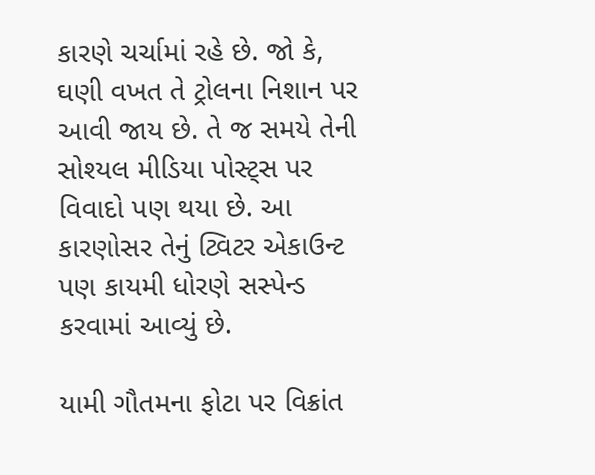કારણે ચર્ચામાં રહે છે. જો કે, ઘણી વખત તે ટ્રોલના નિશાન પર આવી જાય છે. તે જ સમયે તેની સોશ્યલ મીડિયા પોસ્ટ્સ પર વિવાદો પણ થયા છે. આ કારણોસર તેનું ટ્વિટર એકાઉન્ટ પણ કાયમી ધોરણે સસ્પેન્ડ કરવામાં આવ્યું છે.

યામી ગૌતમના ફોટા પર વિક્રાંત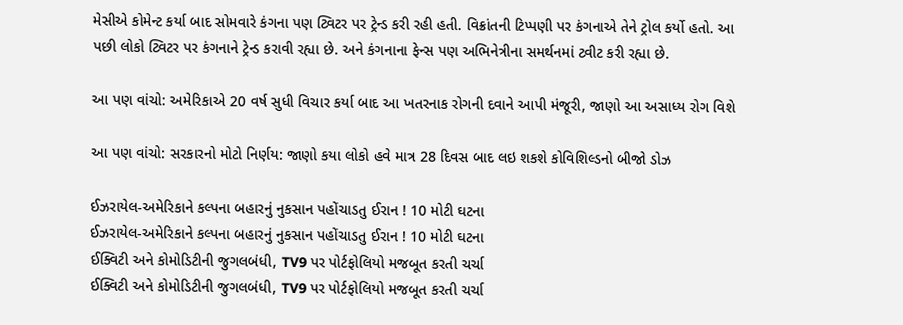મેસીએ કોમેન્ટ કર્યા બાદ સોમવારે કંગના પણ ટ્વિટર પર ટ્રેન્ડ કરી રહી હતી. વિક્રાંતની ટિપ્પણી પર કંગનાએ તેને ટ્રોલ કર્યો હતો. આ પછી લોકો ટ્વિટર પર કંગનાને ટ્રેન્ડ કરાવી રહ્યા છે. અને કંગનાના ફેન્સ પણ અભિનેત્રીના સમર્થનમાં ટ્વીટ કરી રહ્યા છે.

આ પણ વાંચો: અમેરિકાએ 20 વર્ષ સુધી વિચાર કર્યા બાદ આ ખતરનાક રોગની દવાને આપી મંજૂરી, જાણો આ અસાધ્ય રોગ વિશે

આ પણ વાંચો: સરકારનો મોટો નિર્ણય: જાણો કયા લોકો હવે માત્ર 28 દિવસ બાદ લઇ શકશે કોવિશિલ્ડનો બીજો ડોઝ

ઈઝરાયેલ-અમેરિકાને કલ્પના બહારનું નુકસાન પહોંચાડતુ ઈરાન ! 10 મોટી ઘટના
ઈઝરાયેલ-અમેરિકાને કલ્પના બહારનું નુકસાન પહોંચાડતુ ઈરાન ! 10 મોટી ઘટના
ઈક્વિટી અને કોમોડિટીની જુગલબંધી, TV9 પર પોર્ટફોલિયો મજબૂત કરતી ચર્ચા
ઈક્વિટી અને કોમોડિટીની જુગલબંધી, TV9 પર પોર્ટફોલિયો મજબૂત કરતી ચર્ચા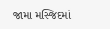જામા મસ્જિદમાં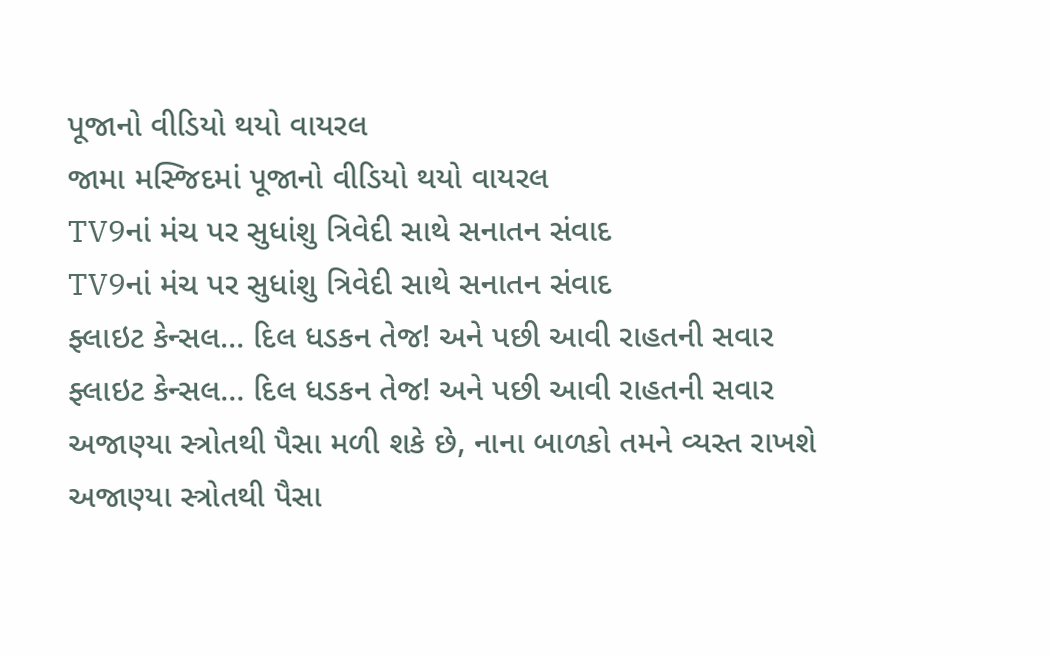પૂજાનો વીડિયો થયો વાયરલ
જામા મસ્જિદમાં પૂજાનો વીડિયો થયો વાયરલ
TV9નાં મંચ પર સુધાંશુ ત્રિવેદી સાથે સનાતન સંવાદ
TV9નાં મંચ પર સુધાંશુ ત્રિવેદી સાથે સનાતન સંવાદ
ફ્લાઇટ કેન્સલ… દિલ ધડકન તેજ! અને પછી આવી રાહતની સવાર
ફ્લાઇટ કેન્સલ… દિલ ધડકન તેજ! અને પછી આવી રાહતની સવાર
અજાણ્યા સ્ત્રોતથી પૈસા મળી શકે છે, નાના બાળકો તમને વ્યસ્ત રાખશે
અજાણ્યા સ્ત્રોતથી પૈસા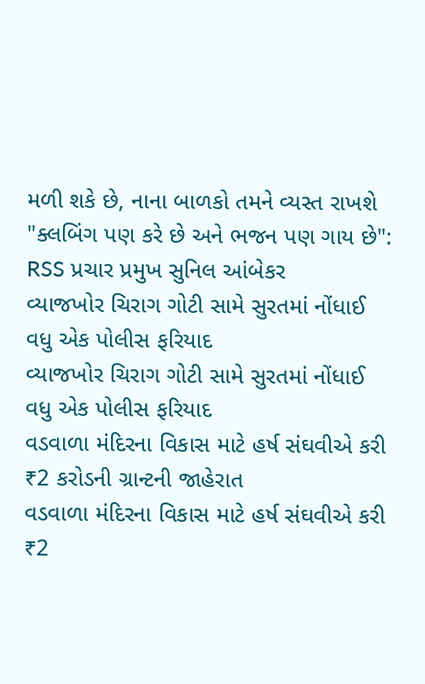મળી શકે છે, નાના બાળકો તમને વ્યસ્ત રાખશે
"ક્લબિંગ પણ કરે છે અને ભજન પણ ગાય છે": RSS પ્રચાર પ્રમુખ સુનિલ આંબેકર
વ્યાજખોર ચિરાગ ગોટી સામે સુરતમાં નોંધાઈ વધુ એક પોલીસ ફરિયાદ
વ્યાજખોર ચિરાગ ગોટી સામે સુરતમાં નોંધાઈ વધુ એક પોલીસ ફરિયાદ
વડવાળા મંદિરના વિકાસ માટે હર્ષ સંઘવીએ કરી ₹2 કરોડની ગ્રાન્ટની જાહેરાત
વડવાળા મંદિરના વિકાસ માટે હર્ષ સંઘવીએ કરી ₹2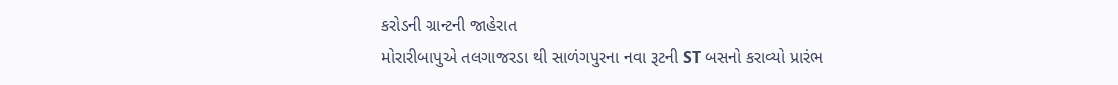કરોડની ગ્રાન્ટની જાહેરાત
મોરારીબાપુએ તલગાજરડા થી સાળંગપુરના નવા રૂટની ST બસનો કરાવ્યો પ્રારંભ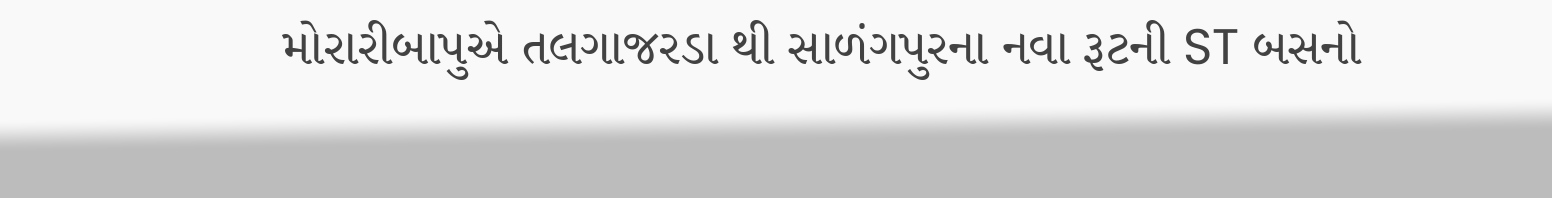મોરારીબાપુએ તલગાજરડા થી સાળંગપુરના નવા રૂટની ST બસનો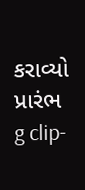કરાવ્યો પ્રારંભ
g clip-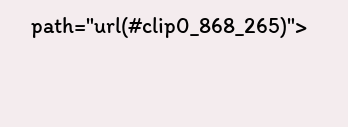path="url(#clip0_868_265)">